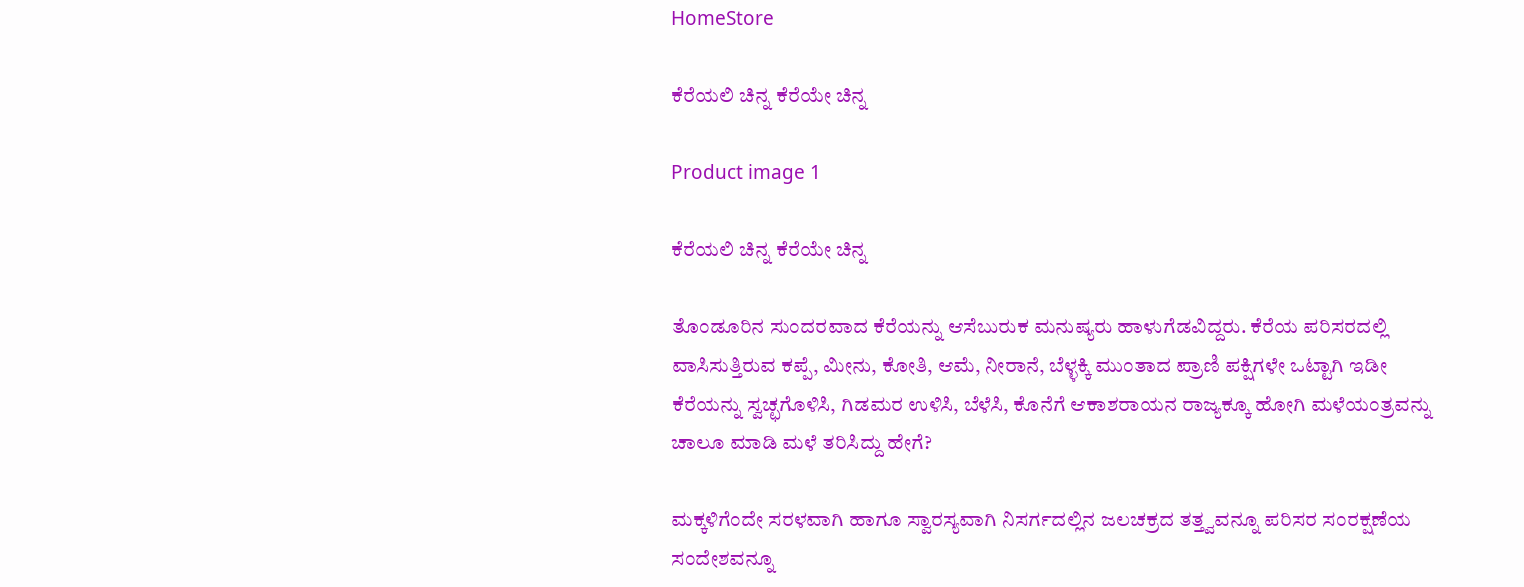HomeStore

ಕೆರೆಯಲಿ ಚಿನ್ನ ಕೆರೆಯೇ ಚಿನ್ನ

Product image 1

ಕೆರೆಯಲಿ ಚಿನ್ನ ಕೆರೆಯೇ ಚಿನ್ನ

ತೊಂಡೂರಿನ ಸುಂದರವಾದ ಕೆರೆಯನ್ನು ಆಸೆಬುರುಕ ಮನುಷ್ಯರು ಹಾಳುಗೆಡವಿದ್ದರು. ಕೆರೆಯ ಪರಿಸರದಲ್ಲಿ ವಾಸಿಸುತ್ತಿರುವ ಕಪ್ಪೆ, ಮೀನು, ಕೋತಿ, ಆಮೆ, ನೀರಾನೆ, ಬೆಳ್ಳಕ್ಕಿ ಮುಂತಾದ ಪ್ರಾಣಿ ಪಕ್ಷಿಗಳೇ ಒಟ್ಟಾಗಿ ಇಡೀ ಕೆರೆಯನ್ನು ಸ್ವಚ್ಛಗೊಳಿಸಿ, ಗಿಡಮರ ಉಳಿಸಿ, ಬೆಳೆಸಿ, ಕೊನೆಗೆ ಆಕಾಶರಾಯನ ರಾಜ್ಯಕ್ಕೂ ಹೋಗಿ ಮಳೆಯಂತ್ರವನ್ನು ಚಾಲೂ ಮಾಡಿ ಮಳೆ ತರಿಸಿದ್ದು ಹೇಗೆ?

ಮಕ್ಕಳಿಗೆಂದೇ ಸರಳವಾಗಿ ಹಾಗೂ ಸ್ವಾರಸ್ಯವಾಗಿ ನಿಸರ್ಗದಲ್ಲಿನ ಜಲಚಕ್ರದ ತತ್ತ್ವವನ್ನೂ ಪರಿಸರ ಸಂರಕ್ಷಣೆಯ ಸಂದೇಶವನ್ನೂ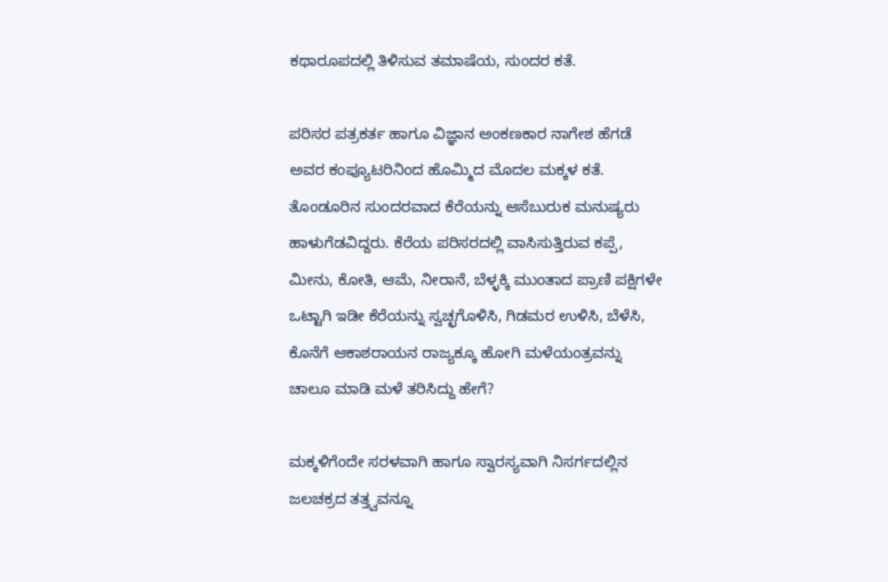ಕಥಾರೂಪದಲ್ಲಿ ತಿಳಿಸುವ ತಮಾಷೆಯ, ಸುಂದರ ಕತೆ.

ಪರಿಸರ ಪತ್ರಕರ್ತ ಹಾಗೂ ವಿಜ್ಞಾನ ಅಂಕಣಕಾರ ನಾಗೇಶ ಹೆಗಡೆ ಅವರ ಕಂಪ್ಯೂಟರಿನಿಂದ ಹೊಮ್ಮಿದ ಮೊದಲ ಮಕ್ಕಳ ಕತೆ.
ತೊಂಡೂರಿನ ಸುಂದರವಾದ ಕೆರೆಯನ್ನು ಆಸೆಬುರುಕ ಮನುಷ್ಯರು ಹಾಳುಗೆಡವಿದ್ದರು. ಕೆರೆಯ ಪರಿಸರದಲ್ಲಿ ವಾಸಿಸುತ್ತಿರುವ ಕಪ್ಪೆ, ಮೀನು, ಕೋತಿ, ಆಮೆ, ನೀರಾನೆ, ಬೆಳ್ಳಕ್ಕಿ ಮುಂತಾದ ಪ್ರಾಣಿ ಪಕ್ಷಿಗಳೇ ಒಟ್ಟಾಗಿ ಇಡೀ ಕೆರೆಯನ್ನು ಸ್ವಚ್ಛಗೊಳಿಸಿ, ಗಿಡಮರ ಉಳಿಸಿ, ಬೆಳೆಸಿ, ಕೊನೆಗೆ ಆಕಾಶರಾಯನ ರಾಜ್ಯಕ್ಕೂ ಹೋಗಿ ಮಳೆಯಂತ್ರವನ್ನು ಚಾಲೂ ಮಾಡಿ ಮಳೆ ತರಿಸಿದ್ದು ಹೇಗೆ?

ಮಕ್ಕಳಿಗೆಂದೇ ಸರಳವಾಗಿ ಹಾಗೂ ಸ್ವಾರಸ್ಯವಾಗಿ ನಿಸರ್ಗದಲ್ಲಿನ ಜಲಚಕ್ರದ ತತ್ತ್ವವನ್ನೂ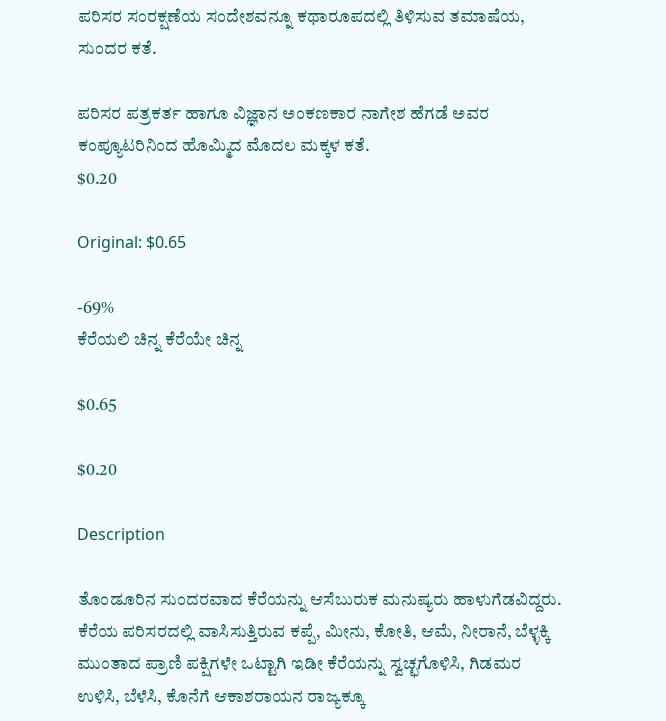ಪರಿಸರ ಸಂರಕ್ಷಣೆಯ ಸಂದೇಶವನ್ನೂ ಕಥಾರೂಪದಲ್ಲಿ ತಿಳಿಸುವ ತಮಾಷೆಯ, ಸುಂದರ ಕತೆ.

ಪರಿಸರ ಪತ್ರಕರ್ತ ಹಾಗೂ ವಿಜ್ಞಾನ ಅಂಕಣಕಾರ ನಾಗೇಶ ಹೆಗಡೆ ಅವರ ಕಂಪ್ಯೂಟರಿನಿಂದ ಹೊಮ್ಮಿದ ಮೊದಲ ಮಕ್ಕಳ ಕತೆ.
$0.20

Original: $0.65

-69%
ಕೆರೆಯಲಿ ಚಿನ್ನ ಕೆರೆಯೇ ಚಿನ್ನ

$0.65

$0.20

Description

ತೊಂಡೂರಿನ ಸುಂದರವಾದ ಕೆರೆಯನ್ನು ಆಸೆಬುರುಕ ಮನುಷ್ಯರು ಹಾಳುಗೆಡವಿದ್ದರು. ಕೆರೆಯ ಪರಿಸರದಲ್ಲಿ ವಾಸಿಸುತ್ತಿರುವ ಕಪ್ಪೆ, ಮೀನು, ಕೋತಿ, ಆಮೆ, ನೀರಾನೆ, ಬೆಳ್ಳಕ್ಕಿ ಮುಂತಾದ ಪ್ರಾಣಿ ಪಕ್ಷಿಗಳೇ ಒಟ್ಟಾಗಿ ಇಡೀ ಕೆರೆಯನ್ನು ಸ್ವಚ್ಛಗೊಳಿಸಿ, ಗಿಡಮರ ಉಳಿಸಿ, ಬೆಳೆಸಿ, ಕೊನೆಗೆ ಆಕಾಶರಾಯನ ರಾಜ್ಯಕ್ಕೂ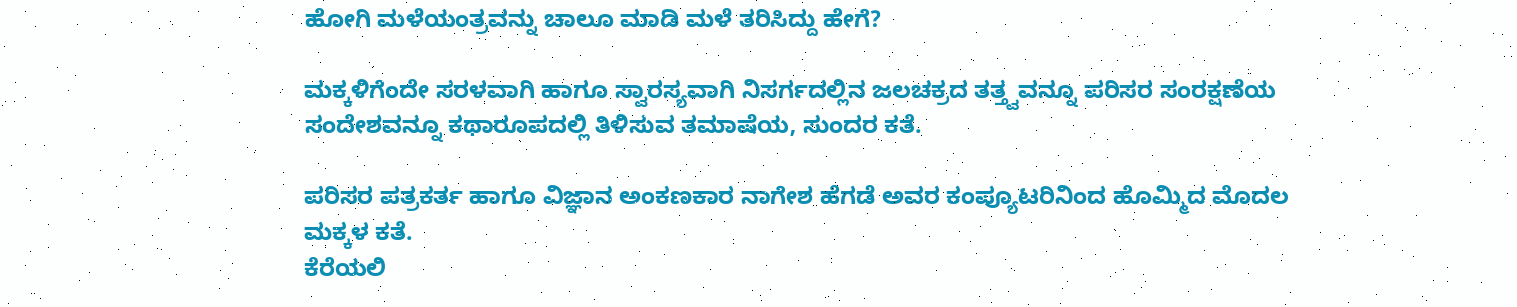ಹೋಗಿ ಮಳೆಯಂತ್ರವನ್ನು ಚಾಲೂ ಮಾಡಿ ಮಳೆ ತರಿಸಿದ್ದು ಹೇಗೆ?

ಮಕ್ಕಳಿಗೆಂದೇ ಸರಳವಾಗಿ ಹಾಗೂ ಸ್ವಾರಸ್ಯವಾಗಿ ನಿಸರ್ಗದಲ್ಲಿನ ಜಲಚಕ್ರದ ತತ್ತ್ವವನ್ನೂ ಪರಿಸರ ಸಂರಕ್ಷಣೆಯ ಸಂದೇಶವನ್ನೂ ಕಥಾರೂಪದಲ್ಲಿ ತಿಳಿಸುವ ತಮಾಷೆಯ, ಸುಂದರ ಕತೆ.

ಪರಿಸರ ಪತ್ರಕರ್ತ ಹಾಗೂ ವಿಜ್ಞಾನ ಅಂಕಣಕಾರ ನಾಗೇಶ ಹೆಗಡೆ ಅವರ ಕಂಪ್ಯೂಟರಿನಿಂದ ಹೊಮ್ಮಿದ ಮೊದಲ ಮಕ್ಕಳ ಕತೆ.
ಕೆರೆಯಲಿ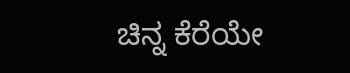ಚಿನ್ನ ಕೆರೆಯೇ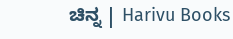ಚಿನ್ನ | Harivu Books